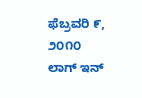ಫೆಬ್ರವರಿ ೯, ೨೦೧೦
ಲಾಗ್ ಇನ್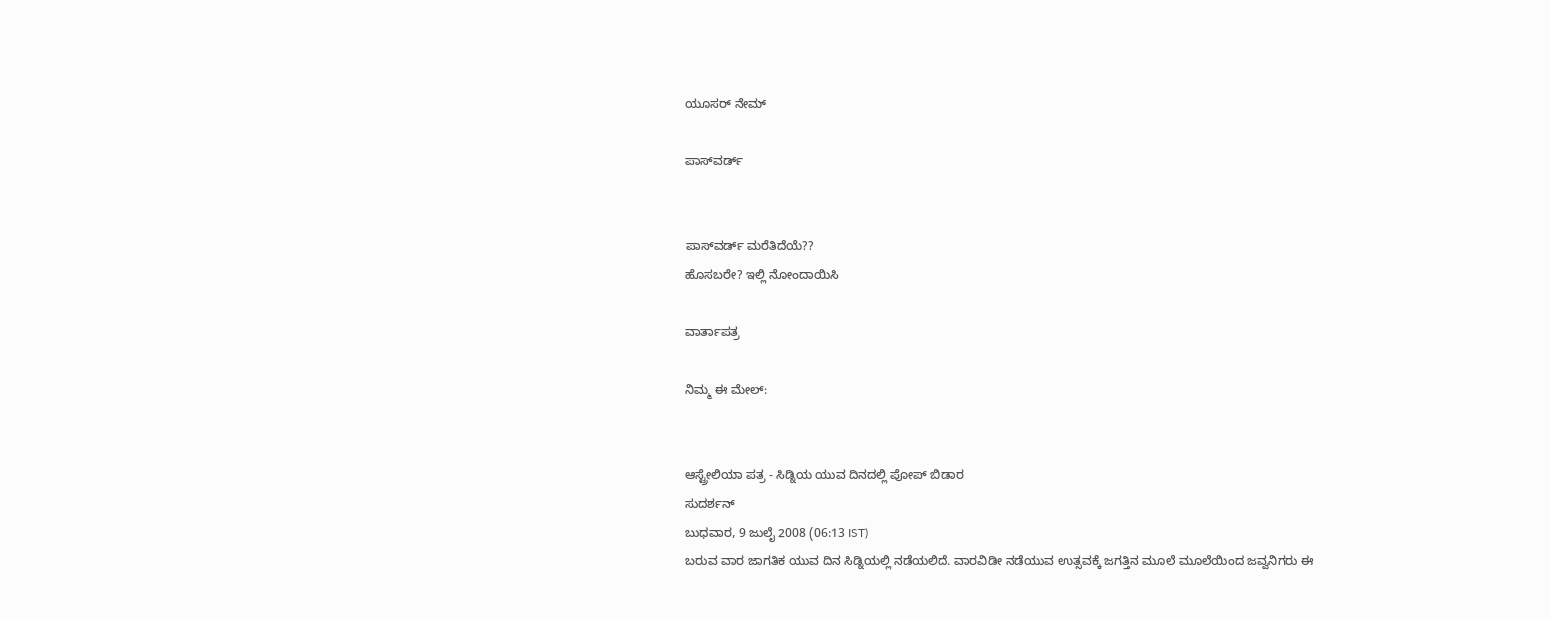ಯೂಸರ್ ನೇಮ್

ಪಾಸ್‌ವರ್ಡ್


ಪಾಸ್‌ವರ್ಡ್ ಮರೆತಿದೆಯೆ??
ಹೊಸಬರೇ? ಇಲ್ಲಿ ನೋಂದಾಯಿಸಿ

ವಾರ್ತಾಪತ್ರ

ನಿಮ್ಮ ಈ ಮೇಲ್:


ಆಸ್ಟ್ರೇಲಿಯಾ ಪತ್ರ - ಸಿಡ್ನಿಯ ಯುವ ದಿನದಲ್ಲಿ ಪೋಪ್ ಬಿಡಾರ
ಸುದರ್ಶನ್
ಬುಧವಾರ, 9 ಜುಲೈ 2008 (06:13 IST)
ಬರುವ ವಾರ ಜಾಗತಿಕ ಯುವ ದಿನ ಸಿಡ್ನಿಯಲ್ಲಿ ನಡೆಯಲಿದೆ. ವಾರವಿಡೀ ನಡೆಯುವ ಉತ್ಸವಕ್ಕೆ ಜಗತ್ತಿನ ಮೂಲೆ ಮೂಲೆಯಿಂದ ಜವ್ವನಿಗರು ಈ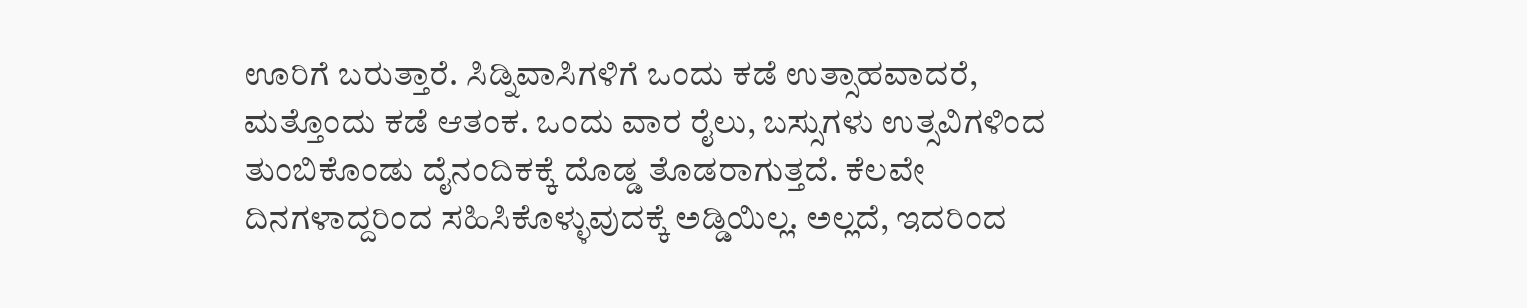ಊರಿಗೆ ಬರುತ್ತಾರೆ. ಸಿಡ್ನಿವಾಸಿಗಳಿಗೆ ಒಂದು ಕಡೆ ಉತ್ಸಾಹವಾದರೆ, ಮತ್ತೊಂದು ಕಡೆ ಆತಂಕ. ಒಂದು ವಾರ ರೈಲು, ಬಸ್ಸುಗಳು ಉತ್ಸವಿಗಳಿಂದ ತುಂಬಿಕೊಂಡು ದೈನಂದಿಕಕ್ಕೆ ದೊಡ್ಡ ತೊಡರಾಗುತ್ತದೆ. ಕೆಲವೇ ದಿನಗಳಾದ್ದರಿಂದ ಸಹಿಸಿಕೊಳ್ಳುವುದಕ್ಕೆ ಅಡ್ಡಿಯಿಲ್ಲ. ಅಲ್ಲದೆ, ಇದರಿಂದ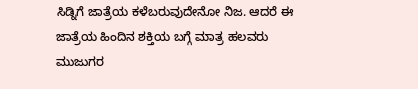ಸಿಡ್ನಿಗೆ ಜಾತ್ರೆಯ ಕಳೆಬರುವುದೇನೋ ನಿಜ. ಆದರೆ ಈ ಜಾತ್ರೆಯ ಹಿಂದಿನ ಶಕ್ತಿಯ ಬಗ್ಗೆ ಮಾತ್ರ ಹಲವರು ಮುಜುಗರ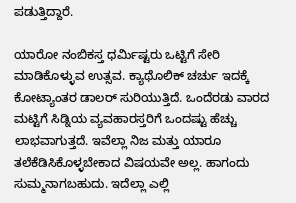ಪಡುತ್ತಿದ್ದಾರೆ.

ಯಾರೋ ನಂಬಿಕಸ್ತ ಧರ್ಮಿಷ್ಟರು ಒಟ್ಟಿಗೆ ಸೇರಿ ಮಾಡಿಕೊಳ್ಳುವ ಉತ್ಸವ. ಕ್ಯಾಥೊಲಿಕ್ ಚರ್ಚು ಇದಕ್ಕೆ ಕೋಟ್ಯಾಂತರ ಡಾಲರ್‍ ಸುರಿಯುತ್ತಿದೆ. ಒಂದೆರಡು ವಾರದ ಮಟ್ಟಿಗೆ ಸಿಡ್ನಿಯ ವ್ಯವಹಾರಸ್ತರಿಗೆ ಒಂದಷ್ಟು ಹೆಚ್ಚು ಲಾಭವಾಗುತ್ತದೆ. ಇವೆಲ್ಲಾ ನಿಜ ಮತ್ತು ಯಾರೂ ತಲೆಕೆಡಿಸಿಕೊಳ್ಳಬೇಕಾದ ವಿಷಯವೇ ಅಲ್ಲ. ಹಾಗಂದು ಸುಮ್ಮನಾಗಬಹುದು. ಇದೆಲ್ಲಾ ಎಲ್ಲಿ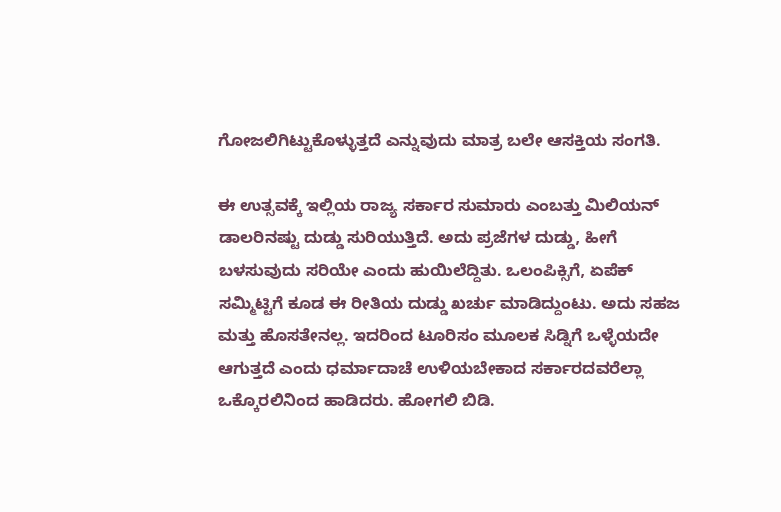ಗೋಜಲಿಗಿಟ್ಟುಕೊಳ್ಳುತ್ತದೆ ಎನ್ನುವುದು ಮಾತ್ರ ಬಲೇ ಆಸಕ್ತಿಯ ಸಂಗತಿ.

ಈ ಉತ್ಸವಕ್ಕೆ ಇಲ್ಲಿಯ ರಾಜ್ಯ ಸರ್ಕಾರ ಸುಮಾರು ಎಂಬತ್ತು ಮಿಲಿಯನ್ ಡಾಲರಿನಷ್ಟು ದುಡ್ಡು ಸುರಿಯುತ್ತಿದೆ. ಅದು ಪ್ರಜೆಗಳ ದುಡ್ಡು, ಹೀಗೆ ಬಳಸುವುದು ಸರಿಯೇ ಎಂದು ಹುಯಿಲೆದ್ದಿತು. ಒಲಂಪಿಕ್ಸಿಗೆ, ಏಪೆಕ್ ಸಮ್ಮಿಟ್ಟಿಗೆ ಕೂಡ ಈ ರೀತಿಯ ದುಡ್ಡು ಖರ್ಚು ಮಾಡಿದ್ದುಂಟು. ಅದು ಸಹಜ ಮತ್ತು ಹೊಸತೇನಲ್ಲ. ಇದರಿಂದ ಟೂರಿಸಂ ಮೂಲಕ ಸಿಡ್ನಿಗೆ ಒಳ್ಳೆಯದೇ ಆಗುತ್ತದೆ ಎಂದು ಧರ್ಮಾದಾಚೆ ಉಳಿಯಬೇಕಾದ ಸರ್ಕಾರದವರೆಲ್ಲಾ ಒಕ್ಕೊರಲಿನಿಂದ ಹಾಡಿದರು. ಹೋಗಲಿ ಬಿಡಿ.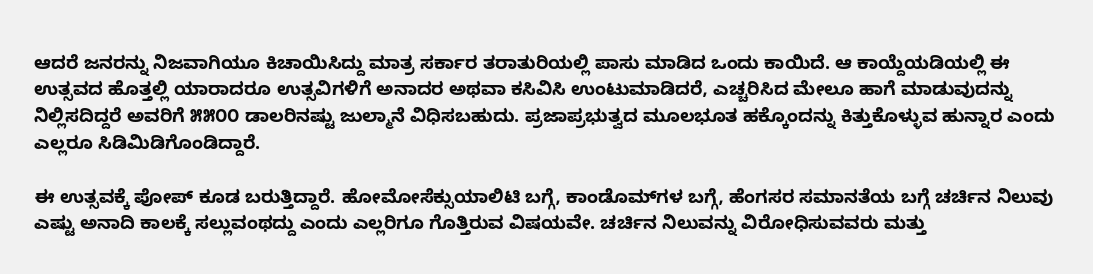ಆದರೆ ಜನರನ್ನು ನಿಜವಾಗಿಯೂ ಕಿಚಾಯಿಸಿದ್ದು ಮಾತ್ರ ಸರ್ಕಾರ ತರಾತುರಿಯಲ್ಲಿ ಪಾಸು ಮಾಡಿದ ಒಂದು ಕಾಯಿದೆ. ಆ ಕಾಯ್ದೆಯಡಿಯಲ್ಲಿ ಈ ಉತ್ಸವದ ಹೊತ್ತಲ್ಲಿ ಯಾರಾದರೂ ಉತ್ಸವಿಗಳಿಗೆ ಅನಾದರ ಅಥವಾ ಕಸಿವಿಸಿ ಉಂಟುಮಾಡಿದರೆ, ಎಚ್ಚರಿಸಿದ ಮೇಲೂ ಹಾಗೆ ಮಾಡುವುದನ್ನು ನಿಲ್ಲಿಸದಿದ್ದರೆ ಅವರಿಗೆ ೫೫೦೦ ಡಾಲರಿನಷ್ಟು ಜುಲ್ಮಾನೆ ವಿಧಿಸಬಹುದು. ಪ್ರಜಾಪ್ರಭುತ್ವದ ಮೂಲಭೂತ ಹಕ್ಕೊಂದನ್ನು ಕಿತ್ತುಕೊಳ್ಳುವ ಹುನ್ನಾರ ಎಂದು ಎಲ್ಲರೂ ಸಿಡಿಮಿಡಿಗೊಂಡಿದ್ದಾರೆ.

ಈ ಉತ್ಸವಕ್ಕೆ ಪೋಪ್ ಕೂಡ ಬರುತ್ತಿದ್ದಾರೆ. ಹೋಮೋಸೆಕ್ಸುಯಾಲಿಟಿ ಬಗ್ಗೆ, ಕಾಂಡೊಮ್‌ಗಳ ಬಗ್ಗೆ, ಹೆಂಗಸರ ಸಮಾನತೆಯ ಬಗ್ಗೆ ಚರ್ಚಿನ ನಿಲುವು ಎಷ್ಟು ಅನಾದಿ ಕಾಲಕ್ಕೆ ಸಲ್ಲುವಂಥದ್ದು ಎಂದು ಎಲ್ಲರಿಗೂ ಗೊತ್ತಿರುವ ವಿಷಯವೇ. ಚರ್ಚಿನ ನಿಲುವನ್ನು ವಿರೋಧಿಸುವವರು ಮತ್ತು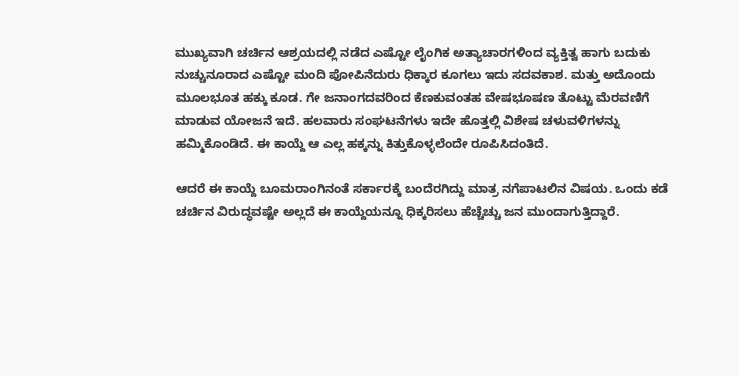ಮುಖ್ಯವಾಗಿ ಚರ್ಚಿನ ಆಶ್ರಯದಲ್ಲಿ ನಡೆದ ಎಷ್ಟೋ ಲೈಂಗಿಕ ಅತ್ಯಾಚಾರಗಳಿಂದ ವ್ಯಕ್ತಿತ್ವ ಹಾಗು ಬದುಕು ನುಚ್ಚುನೂರಾದ ಎಷ್ಟೋ ಮಂದಿ ಪೋಪಿನೆದುರು ಧಿಕ್ಕಾರ ಕೂಗಲು ಇದು ಸದವಕಾಶ. ಮತ್ತು ಅದೊಂದು ಮೂಲಭೂತ ಹಕ್ಕು ಕೂಡ. ಗೇ ಜನಾಂಗದವರಿಂದ ಕೆಣಕುವಂತಹ ವೇಷಭೂಷಣ ತೊಟ್ಟು ಮೆರವಣಿಗೆ ಮಾಡುವ ಯೋಜನೆ ಇದೆ. ಹಲವಾರು ಸಂಘಟನೆಗಳು ಇದೇ ಹೊತ್ತಲ್ಲಿ ವಿಶೇಷ ಚಳುವಳಿಗಳನ್ನು ಹಮ್ಮಿಕೊಂಡಿದೆ. ಈ ಕಾಯ್ದೆ ಆ ಎಲ್ಲ ಹಕ್ಕನ್ನು ಕಿತ್ತುಕೊಳ್ಳಲೆಂದೇ ರೂಪಿಸಿದಂತಿದೆ.

ಆದರೆ ಈ ಕಾಯ್ದೆ ಬೂಮರಾಂಗಿನಂತೆ ಸರ್ಕಾರಕ್ಕೆ ಬಂದೆರಗಿದ್ದು ಮಾತ್ರ ನಗೆಪಾಟಲಿನ ವಿಷಯ. ಒಂದು ಕಡೆ ಚರ್ಚಿನ ವಿರುದ್ಧವಷ್ಟೇ ಅಲ್ಲದೆ ಈ ಕಾಯ್ದೆಯನ್ನೂ ಧಿಕ್ಕರಿಸಲು ಹೆಚ್ಚೆಚ್ಚು ಜನ ಮುಂದಾಗುತ್ತಿದ್ದಾರೆ.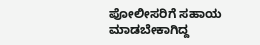ಪೋಲೀಸರಿಗೆ ಸಹಾಯ ಮಾಡಬೇಕಾಗಿದ್ದ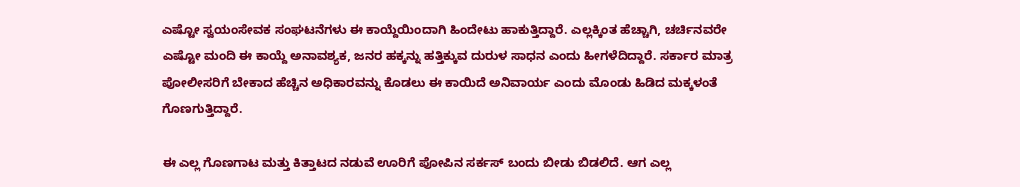ಎಷ್ಟೋ ಸ್ವಯಂಸೇವಕ ಸಂಘಟನೆಗಳು ಈ ಕಾಯ್ದೆಯಿಂದಾಗಿ ಹಿಂದೇಟು ಹಾಕುತ್ತಿದ್ದಾರೆ. ಎಲ್ಲಕ್ಕಿಂತ ಹೆಚ್ಚಾಗಿ, ಚರ್ಚಿನವರೇ ಎಷ್ಟೋ ಮಂದಿ ಈ ಕಾಯ್ದೆ ಅನಾವಶ್ಯಕ, ಜನರ ಹಕ್ಕನ್ನು ಹತ್ತಿಕ್ಕುವ ದುರುಳ ಸಾಧನ ಎಂದು ಹೀಗಳೆದಿದ್ದಾರೆ. ಸರ್ಕಾರ ಮಾತ್ರ ಪೋಲೀಸರಿಗೆ ಬೇಕಾದ ಹೆಚ್ಚಿನ ಅಧಿಕಾರವನ್ನು ಕೊಡಲು ಈ ಕಾಯಿದೆ ಅನಿವಾರ್ಯ ಎಂದು ಮೊಂಡು ಹಿಡಿದ ಮಕ್ಕಳಂತೆ ಗೊಣಗುತ್ತಿದ್ದಾರೆ.

ಈ ಎಲ್ಲ ಗೊಣಗಾಟ ಮತ್ತು ಕಿತ್ತಾಟದ ನಡುವೆ ಊರಿಗೆ ಪೋಪಿನ ಸರ್ಕಸ್ ಬಂದು ಬೀಡು ಬಿಡಲಿದೆ. ಆಗ ಎಲ್ಲ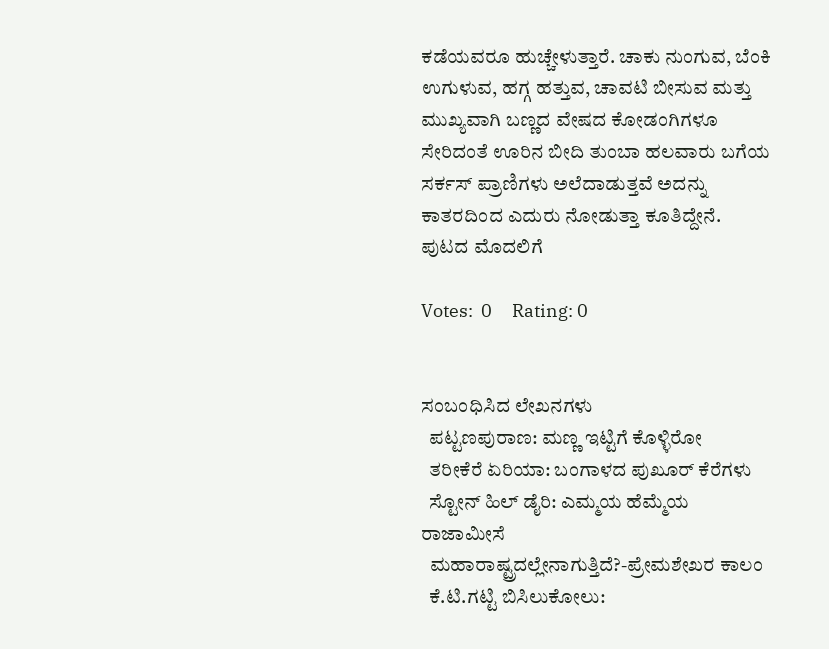ಕಡೆಯವರೂ ಹುಚ್ಚೇಳುತ್ತಾರೆ. ಚಾಕು ನುಂಗುವ, ಬೆಂಕಿ ಉಗುಳುವ, ಹಗ್ಗ ಹತ್ತುವ, ಚಾವಟಿ ಬೀಸುವ ಮತ್ತು ಮುಖ್ಯವಾಗಿ ಬಣ್ಣದ ವೇಷದ ಕೋಡಂಗಿಗಳೂ ಸೇರಿದಂತೆ ಊರಿನ ಬೀದಿ ತುಂಬಾ ಹಲವಾರು ಬಗೆಯ ಸರ್ಕಸ್ ಪ್ರಾಣಿಗಳು ಅಲೆದಾಡುತ್ತವೆ ಅದನ್ನು ಕಾತರದಿಂದ ಎದುರು ನೋಡುತ್ತಾ ಕೂತಿದ್ದೇನೆ.
ಪುಟದ ಮೊದಲಿಗೆ

Votes:  0     Rating: 0


ಸಂಬಂಧಿಸಿದ ಲೇಖನಗಳು
  ಪಟ್ಟಣಪುರಾಣ: ಮಣ್ಣ ಇಟ್ಟಿಗೆ ಕೊಳ್ಳಿರೋ
  ತರೀಕೆರೆ ಏರಿಯಾ: ಬಂಗಾಳದ ಪುಖೂರ್ ಕೆರೆಗಳು
  ಸ್ಟೋನ್ ಹಿಲ್ ಡೈರಿ: ಎಮ್ಮಯ ಹೆಮ್ಮೆಯ ರಾಜಾಮೀಸೆ
  ಮಹಾರಾಷ್ಟ್ರದಲ್ಲೇನಾಗುತ್ತಿದೆ?-ಪ್ರೇಮಶೇಖರ ಕಾಲಂ
  ಕೆ.ಟಿ.ಗಟ್ಟಿ ಬಿಸಿಲುಕೋಲು: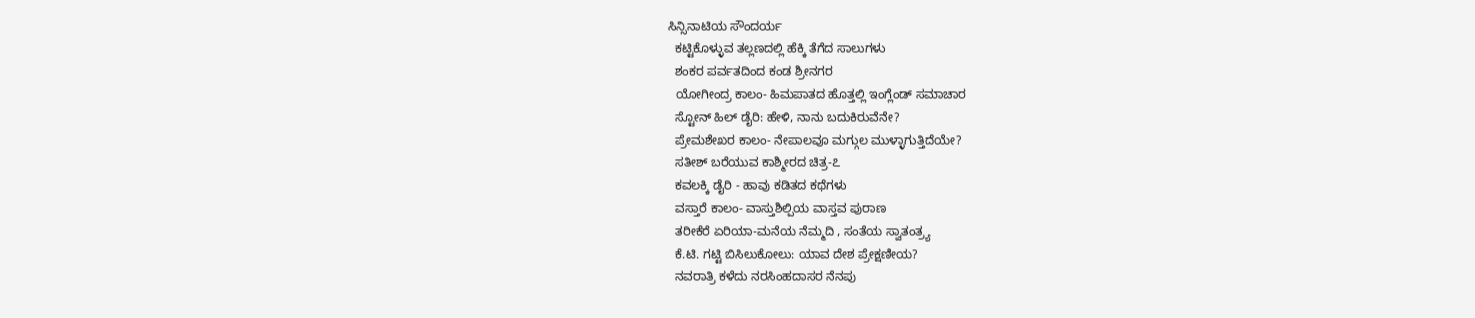ಸಿನ್ಸಿನಾಟಿಯ ಸೌಂದರ್ಯ
  ಕಟ್ಟಿಕೊಳ್ಳುವ ತಲ್ಲಣದಲ್ಲಿ ಹೆಕ್ಕಿ ತೆಗೆದ ಸಾಲುಗಳು
  ಶಂಕರ ಪರ್ವತದಿಂದ ಕಂಡ ಶ್ರೀನಗರ
  ಯೋಗೀಂದ್ರ ಕಾಲಂ- ಹಿಮಪಾತದ ಹೊತ್ತಲ್ಲಿ ಇಂಗ್ಲೆಂಡ್ ಸಮಾಚಾರ
  ಸ್ಟೋನ್ ಹಿಲ್ ಡೈರಿ: ಹೇಳಿ, ನಾನು ಬದುಕಿರುವೆನೇ?
  ಪ್ರೇಮಶೇಖರ ಕಾಲಂ- ನೇಪಾಲವೂ ಮಗ್ಗುಲ ಮುಳ್ಳಾಗುತ್ತಿದೆಯೇ?
  ಸತೀಶ್ ಬರೆಯುವ ಕಾಶ್ಮೀರದ ಚಿತ್ರ-೭
  ಕವಲಕ್ಕಿ ಡೈರಿ - ಹಾವು ಕಡಿತದ ಕಥೆಗಳು
  ವಸ್ತಾರೆ ಕಾಲಂ- ವಾಸ್ತುಶಿಲ್ಪಿಯ ವಾಸ್ತವ ಪುರಾಣ
  ತರೀಕೆರೆ ಏರಿಯಾ-ಮನೆಯ ನೆಮ್ಮದಿ , ಸಂತೆಯ ಸ್ವಾತಂತ್ರ್ಯ
  ಕೆ.ಟಿ. ಗಟ್ಟಿ ಬಿಸಿಲುಕೋಲು: ಯಾವ ದೇಶ ಪ್ರೇಕ್ಷಣೀಯ?
  ನವರಾತ್ರಿ ಕಳೆದು ನರಸಿಂಹದಾಸರ ನೆನಪು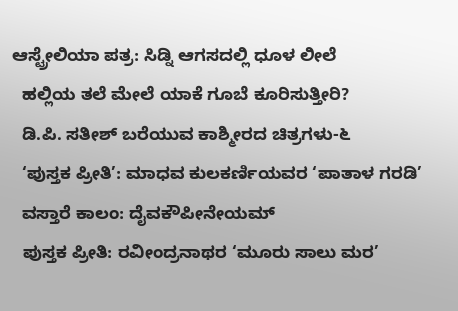ಆಸ್ಟ್ರೇಲಿಯಾ ಪತ್ರ: ಸಿಡ್ನಿ ಆಗಸದಲ್ಲಿ ಧೂಳ ಲೀಲೆ
  ಹಲ್ಲಿಯ ತಲೆ ಮೇಲೆ ಯಾಕೆ ಗೂಬೆ ಕೂರಿಸುತ್ತೀರಿ?
  ಡಿ.ಪಿ. ಸತೀಶ್ ಬರೆಯುವ ಕಾಶ್ಮೀರದ ಚಿತ್ರಗಳು-೬
  ‘ಪುಸ್ತಕ ಪ್ರೀತಿ’: ಮಾಧವ ಕುಲಕರ್ಣಿಯವರ ‘ಪಾತಾಳ ಗರಡಿ’
  ವಸ್ತಾರೆ ಕಾಲಂ: ದೈವಕೌಪೀನೇಯಮ್
  ಪುಸ್ತಕ ಪ್ರೀತಿ: ರವೀಂದ್ರನಾಥರ ‘ಮೂರು ಸಾಲು ಮರ’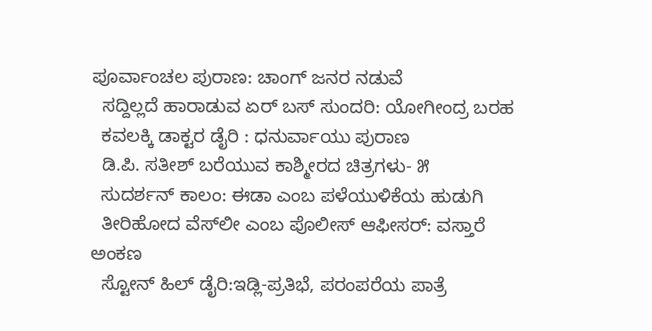ಪೂರ್ವಾಂಚಲ ಪುರಾಣ: ಚಾಂಗ್ ಜನರ ನಡುವೆ
  ಸದ್ದಿಲ್ಲದೆ ಹಾರಾಡುವ ಏರ್ ಬಸ್ ಸುಂದರಿ: ಯೋಗೀಂದ್ರ ಬರಹ
  ಕವಲಕ್ಕಿ ಡಾಕ್ಟರ ಡೈರಿ : ಧನುರ್ವಾಯು ಪುರಾಣ
  ಡಿ.ಪಿ. ಸತೀಶ್ ಬರೆಯುವ ಕಾಶ್ಮೀರದ ಚಿತ್ರಗಳು- ೫
  ಸುದರ್ಶನ್ ಕಾಲಂ: ಈಡಾ ಎಂಬ ಪಳೆಯುಳಿಕೆಯ ಹುಡುಗಿ
  ತೀರಿಹೋದ ವೆಸ್‍ಲೀ ಎಂಬ ಪೊಲೀಸ್ ಆಫೀಸರ್: ವಸ್ತಾರೆ ಅಂಕಣ
  ಸ್ಟೋನ್ ಹಿಲ್ ಡೈರಿ:ಇಡ್ಲಿ-ಪ್ರತಿಭೆ, ಪರಂಪರೆಯ ಪಾತ್ರೆ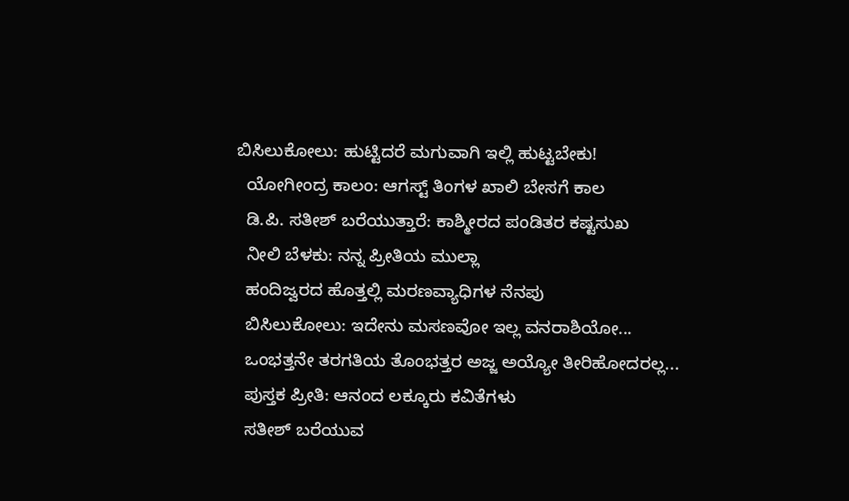ಬಿಸಿಲುಕೋಲು: ಹುಟ್ಟಿದರೆ ಮಗುವಾಗಿ ಇಲ್ಲಿ ಹುಟ್ಟಬೇಕು!
  ಯೋಗೀಂದ್ರ ಕಾಲಂ: ಆಗಸ್ಟ್ ತಿಂಗಳ ಖಾಲಿ ಬೇಸಗೆ ಕಾಲ
  ಡಿ.ಪಿ. ಸತೀಶ್ ಬರೆಯುತ್ತಾರೆ: ಕಾಶ್ಮೀರದ ಪಂಡಿತರ ಕಷ್ಟಸುಖ
  ನೀಲಿ ಬೆಳಕು: ನನ್ನ ಪ್ರೀತಿಯ ಮುಲ್ಲಾ
  ಹಂದಿಜ್ವರದ ಹೊತ್ತಲ್ಲಿ ಮರಣವ್ಯಾಧಿಗಳ ನೆನಪು
  ಬಿಸಿಲುಕೋಲು: ಇದೇನು ಮಸಣವೋ ಇಲ್ಲ ವನರಾಶಿಯೋ...
  ಒಂಭತ್ತನೇ ತರಗತಿಯ ತೊಂಭತ್ತರ ಅಜ್ಜ ಅಯ್ಯೋ ತೀರಿಹೋದರಲ್ಲ...
  ಪುಸ್ತಕ ಪ್ರೀತಿ: ಆನಂದ ಲಕ್ಕೂರು ಕವಿತೆಗಳು
  ಸತೀಶ್ ಬರೆಯುವ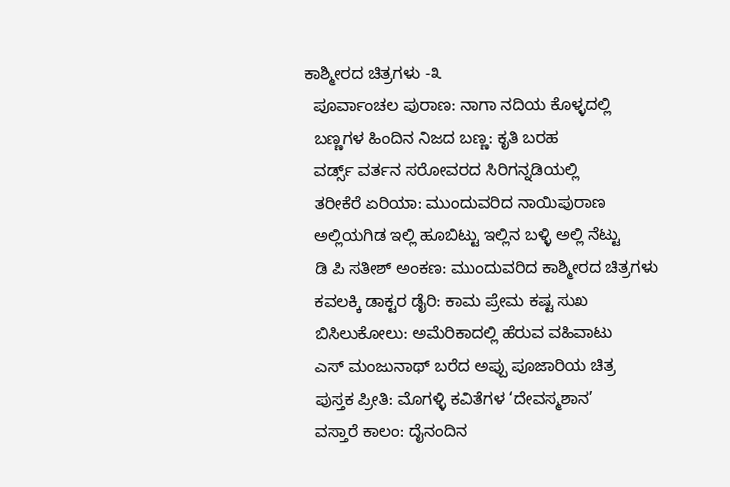ಕಾಶ್ಮೀರದ ಚಿತ್ರಗಳು -೩
  ಪೂರ್ವಾಂಚಲ ಪುರಾಣ: ನಾಗಾ ನದಿಯ ಕೊಳ್ಳದಲ್ಲಿ
  ಬಣ್ಣಗಳ ಹಿಂದಿನ ನಿಜದ ಬಣ್ಣ: ಕೃತಿ ಬರಹ
  ವರ್ಡ್ಸ್ ವರ್ತನ ಸರೋವರದ ಸಿರಿಗನ್ನಡಿಯಲ್ಲಿ
  ತರೀಕೆರೆ ಏರಿಯಾ: ಮುಂದುವರಿದ ನಾಯಿಪುರಾಣ
  ಅಲ್ಲಿಯಗಿಡ ಇಲ್ಲಿ ಹೂಬಿಟ್ಟು ಇಲ್ಲಿನ ಬಳ್ಳಿ ಅಲ್ಲಿ ನೆಟ್ಟು
  ಡಿ ಪಿ ಸತೀಶ್ ಅಂಕಣ: ಮುಂದುವರಿದ ಕಾಶ್ಮೀರದ ಚಿತ್ರಗಳು
  ಕವಲಕ್ಕಿ ಡಾಕ್ಟರ ಡೈರಿ: ಕಾಮ ಪ್ರೇಮ ಕಷ್ಟ ಸುಖ
  ಬಿಸಿಲುಕೋಲು: ಅಮೆರಿಕಾದಲ್ಲಿ ಹೆರುವ ವಹಿವಾಟು
  ಎಸ್ ಮಂಜುನಾಥ್ ಬರೆದ ಅಪ್ಪು ಪೂಜಾರಿಯ ಚಿತ್ರ
  ಪುಸ್ತಕ ಪ್ರೀತಿ: ಮೊಗಳ್ಳಿ ಕವಿತೆಗಳ ‘ದೇವಸ್ಮಶಾನ’
  ವಸ್ತಾರೆ ಕಾಲಂ: ದೈನಂದಿನ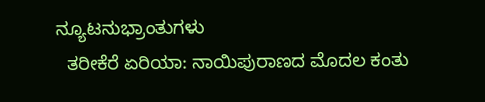ನ್ಯೂಟನುಭ್ರಾಂತುಗಳು
  ತರೀಕೆರೆ ಏರಿಯಾ: ನಾಯಿಪುರಾಣದ ಮೊದಲ ಕಂತು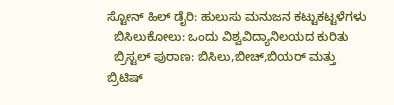ಸ್ಟೋನ್ ಹಿಲ್ ಡೈರಿ: ಹುಲುಸು ಮನುಜನ ಕಟ್ಟುಕಟ್ಟಳೆಗಳು
  ಬಿಸಿಲುಕೋಲು: ಒಂದು ವಿಶ್ವವಿದ್ಯಾನಿಲಯದ ಕುರಿತು
  ಬ್ರಿಸ್ಟಲ್ ಪುರಾಣ: ಬಿಸಿಲು,ಬೀಚ್,ಬಿಯರ್ ಮತ್ತು ಬ್ರಿಟಿಷ್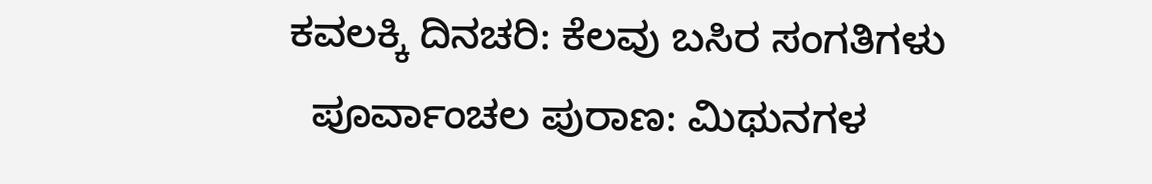ಕವಲಕ್ಕಿ ದಿನಚರಿ: ಕೆಲವು ಬಸಿರ ಸಂಗತಿಗಳು
  ಪೂರ್ವಾಂಚಲ ಪುರಾಣ: ಮಿಥುನಗಳ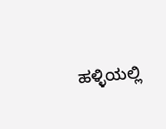ಹಳ್ಳಿಯಲ್ಲಿ